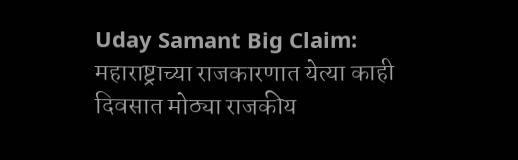Uday Samant Big Claim: महाराष्ट्राच्या राजकारणात येत्या काही दिवसात मोठ्या राजकीय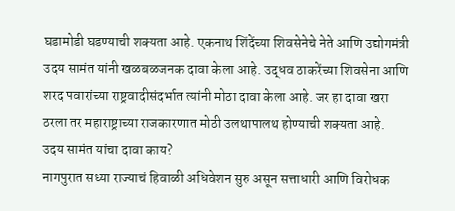घडामोडी घडण्याची शक्यता आहे. एकनाथ शिंदेंच्या शिवसेनेचे नेते आणि उद्योगमंत्री उदय सामंत यांनी खळबळजनक दावा केला आहे. उद्धव ठाकरेंच्या शिवसेना आणि शरद पवारांच्या राष्ट्रवादीसंदर्भात त्यांनी मोठा दावा केला आहे. जर हा दावा खरा ठरला तर महाराष्ट्राच्या राजकारणात मोठी उलथापालथ होण्याची शक्यता आहे.
उदय सामंत यांचा दावा काय?
नागपुरात सध्या राज्याचं हिवाळी अधिवेशन सुरु असून सत्ताधारी आणि विरोधक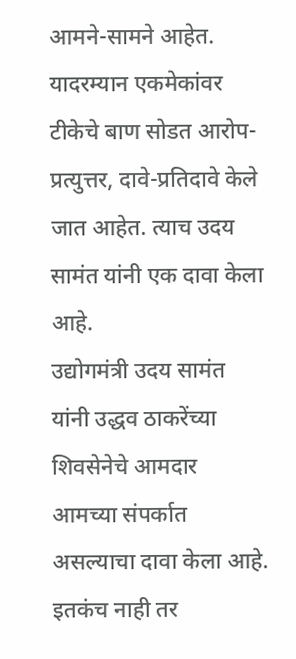आमने-सामने आहेत. यादरम्यान एकमेकांवर टीकेचे बाण सोडत आरोप-प्रत्युत्तर, दावे-प्रतिदावे केले जात आहेत. त्याच उदय सामंत यांनी एक दावा केला आहे.
उद्योगमंत्री उदय सामंत यांनी उद्धव ठाकरेंच्या शिवसेनेचे आमदार आमच्या संपर्कात असल्याचा दावा केला आहे. इतकंच नाही तर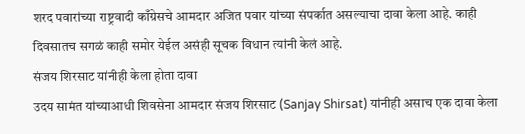शरद पवारांच्या राष्ट्रवादी काँग्रेसचे आमदार अजित पवार यांच्या संपर्कात असल्याचा दावा केला आहे. काही दिवसातच सगळं काही समोर येईल असंही सूचक विधान त्यांनी केलं आहे.
संजय शिरसाट यांनीही केला होता दावा
उदय सामंत यांच्याआधी शिवसेना आमदार संजय शिरसाट (Sanjay Shirsat) यांनीही असाच एक दावा केला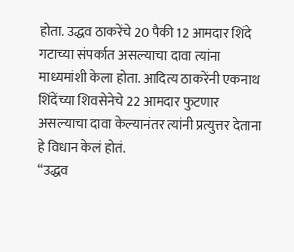होता. उद्धव ठाकरेंचे 20 पैकी 12 आमदार शिंदे गटाच्या संपर्कात असल्याचा दावा त्यांना माध्यमांशी केला होता. आदित्य ठाकरेंनी एकनाथ शिंदेंच्या शिवसेनेचे 22 आमदार फुटणार असल्याचा दावा केल्यानंतर त्यांनी प्रत्युत्तर देताना हे विधान केलं होतं.
“उद्धव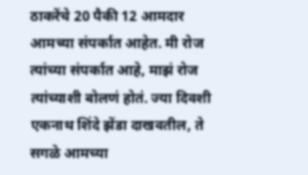ठाकरेंचे 20 पैकी 12 आमदार आमच्या संपर्कात आहेत. मी रोज त्यांच्या संपर्कात आहे, माझं रोज त्यांच्याशी बोलणं होतं. ज्या दिवशी एकनाथ शिंदे झेंडा दाखवतील, ते सगळे आमच्या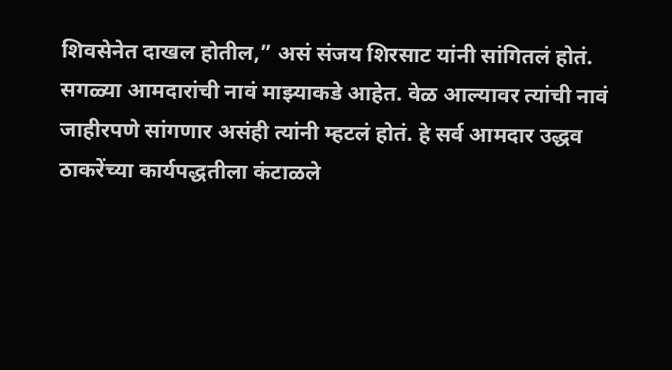शिवसेनेत दाखल होतील,” असं संजय शिरसाट यांनी सांगितलं होतं.
सगळ्या आमदारांची नावं माझ्याकडे आहेत. वेळ आल्यावर त्यांची नावं जाहीरपणे सांगणार असंही त्यांनी म्हटलं होतं. हे सर्व आमदार उद्धव ठाकरेंच्या कार्यपद्धतीला कंटाळले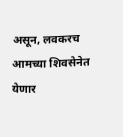असून, लवकरच आमच्या शिवसेनेत येणार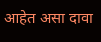आहेत असा दावा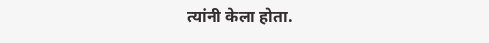त्यांनी केला होता.